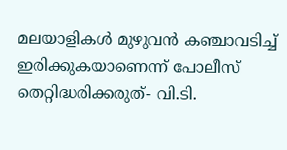മലയാളികള്‍ മുഴുവന്‍ കഞ്ചാവടിച്ച് ഇരിക്കുകയാണെന്ന് പോലീസ് തെറ്റിദ്ധരിക്കരുത്- വി.ടി.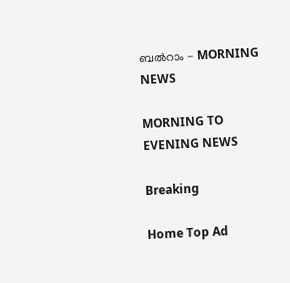ബല്‍റാം - MORNING NEWS

MORNING TO EVENING NEWS

Breaking

Home Top Ad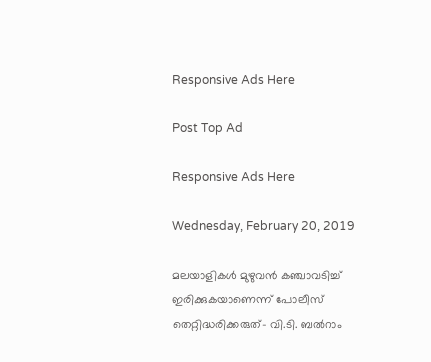Responsive Ads Here

Post Top Ad

Responsive Ads Here

Wednesday, February 20, 2019

മലയാളികള്‍ മുഴുവന്‍ കഞ്ചാവടിച്ച് ഇരിക്കുകയാണെന്ന് പോലീസ് തെറ്റിദ്ധരിക്കരുത്- വി.ടി. ബല്‍റാം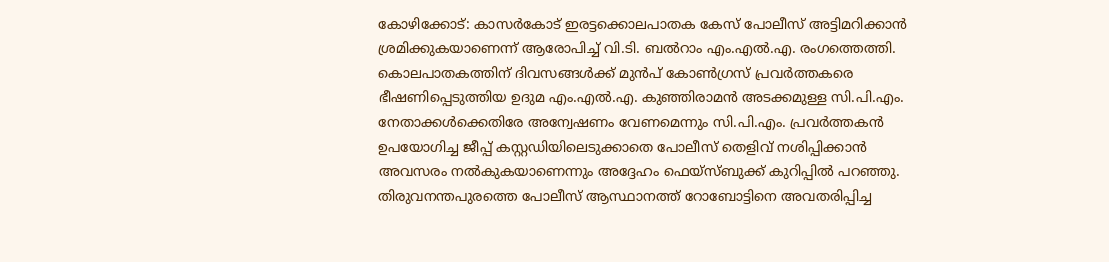കോഴിക്കോട്: കാസർകോട് ഇരട്ടക്കൊലപാതക കേസ് പോലീസ് അട്ടിമറിക്കാൻ ശ്രമിക്കുകയാണെന്ന് ആരോപിച്ച് വി.ടി. ബൽറാം എം.എൽ.എ. രംഗത്തെത്തി. കൊലപാതകത്തിന് ദിവസങ്ങൾക്ക് മുൻപ് കോൺഗ്രസ് പ്രവർത്തകരെ ഭീഷണിപ്പെടുത്തിയ ഉദുമ എം.എൽ.എ. കുഞ്ഞിരാമൻ അടക്കമുള്ള സി.പി.എം. നേതാക്കൾക്കെതിരേ അന്വേഷണം വേണമെന്നും സി.പി.എം. പ്രവർത്തകൻ ഉപയോഗിച്ച ജീപ്പ് കസ്റ്റഡിയിലെടുക്കാതെ പോലീസ് തെളിവ് നശിപ്പിക്കാൻ അവസരം നൽകുകയാണെന്നും അദ്ദേഹം ഫെയ്സ്ബുക്ക് കുറിപ്പിൽ പറഞ്ഞു. തിരുവനന്തപുരത്തെ പോലീസ് ആസ്ഥാനത്ത് റോബോട്ടിനെ അവതരിപ്പിച്ച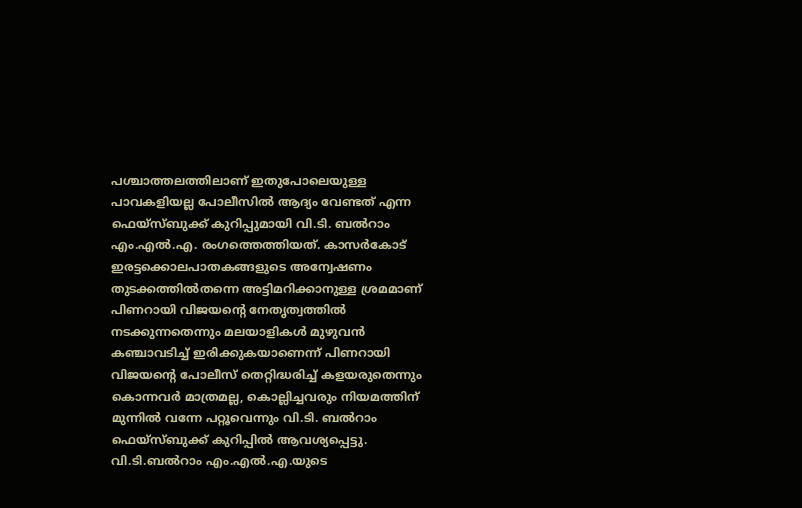പശ്ചാത്തലത്തിലാണ് ഇതുപോലെയുള്ള പാവകളിയല്ല പോലീസിൽ ആദ്യം വേണ്ടത് എന്ന ഫെയ്സ്ബുക്ക് കുറിപ്പുമായി വി.ടി. ബൽറാം എം.എൽ.എ. രംഗത്തെത്തിയത്. കാസർകോട് ഇരട്ടക്കൊലപാതകങ്ങളുടെ അന്വേഷണം തുടക്കത്തിൽതന്നെ അട്ടിമറിക്കാനുള്ള ശ്രമമാണ് പിണറായി വിജയന്റെ നേതൃത്വത്തിൽ നടക്കുന്നതെന്നും മലയാളികൾ മുഴുവൻ കഞ്ചാവടിച്ച് ഇരിക്കുകയാണെന്ന് പിണറായി വിജയന്റെ പോലീസ് തെറ്റിദ്ധരിച്ച് കളയരുതെന്നും കൊന്നവർ മാത്രമല്ല, കൊല്ലിച്ചവരും നിയമത്തിന് മുന്നിൽ വന്നേ പറ്റൂവെന്നും വി.ടി. ബൽറാം ഫെയ്സ്ബുക്ക് കുറിപ്പിൽ ആവശ്യപ്പെട്ടു. വി.ടി.ബൽറാം എം.എൽ.എ.യുടെ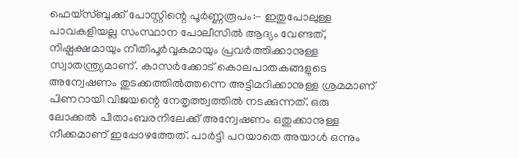ഫെയ്സ്ബുക്ക് പോസ്റ്റിന്റെ പൂർണ്ണരൂപം:- ഇതുപോലുള്ള പാവകളിയല്ല സംസ്ഥാന പോലീസിൽ ആദ്യം വേണ്ടത്, നിഷ്പക്ഷമായും നീതിപൂർവ്വകമായും പ്രവർത്തിക്കാനുള്ള സ്വാതന്ത്ര്യമാണ്. കാസർക്കോട് കൊലപാതകങ്ങളുടെ അന്വേഷണം തുടക്കത്തിൽത്തന്നെ അട്ടിമറിക്കാനുള്ള ശ്രമമാണ് പിണറായി വിജയന്റെ നേതൃത്ത്വത്തിൽ നടക്കുന്നത്. ഒരു ലോക്കൽ പീതാംബരനിലേക്ക് അന്വേഷണം ഒതുക്കാനുള്ള നീക്കമാണ് ഇപ്പോഴത്തേത്. പാർട്ടി പറയാതെ അയാൾ ഒന്നും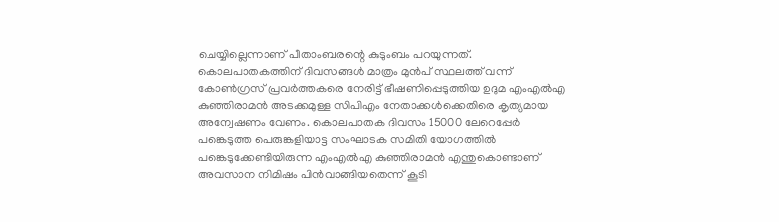ചെയ്യില്ലെന്നാണ് പീതാംബരന്റെ കുടുംബം പറയുന്നത്. കൊലപാതകത്തിന് ദിവസങ്ങൾ മാത്രം മുൻപ് സ്ഥലത്ത് വന്ന് കോൺഗ്രസ് പ്രവർത്തകരെ നേരിട്ട് ഭീഷണിപ്പെടുത്തിയ ഉദുമ എംഎൽഎ കുഞ്ഞിരാമൻ അടക്കമുള്ള സിപിഎം നേതാക്കൾക്കെതിരെ കൃത്യമായ അന്വേഷണം വേണം. കൊലപാതക ദിവസം 15000 ലേറെപ്പേർ പങ്കെടുത്ത പെരുങ്കളിയാട്ട സംഘാടക സമിതി യോഗത്തിൽ പങ്കെടുക്കേണ്ടിയിരുന്ന എംഎൽഎ കുഞ്ഞിരാമൻ എന്തുകൊണ്ടാണ് അവസാന നിമിഷം പിൻവാങ്ങിയതെന്ന് കൂടി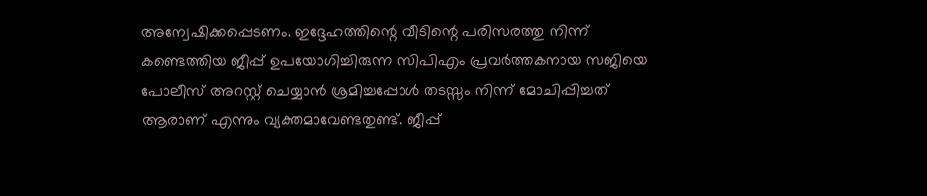അന്വേഷിക്കപ്പെടണം. ഇദ്ദേഹത്തിന്റെ വീടിന്റെ പരിസരത്തു നിന്ന് കണ്ടെത്തിയ ജീപ്പ് ഉപയോഗിച്ചിരുന്ന സിപിഎം പ്രവർത്തകനായ സജിയെ പോലീസ് അറസ്റ്റ് ചെയ്യാൻ ശ്രമിച്ചപ്പോൾ തടസ്സം നിന്ന് മോചിപ്പിച്ചത് ആരാണ് എന്നും വ്യക്തമാവേണ്ടതുണ്ട്. ജീപ്പ്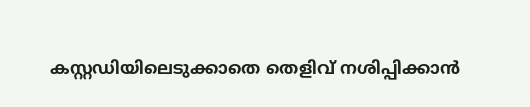കസ്റ്റഡിയിലെടുക്കാതെ തെളിവ് നശിപ്പിക്കാൻ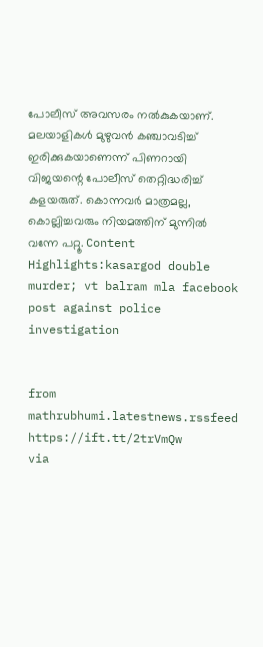പോലീസ് അവസരം നൽകുകയാണ്. മലയാളികൾ മുഴുവൻ കഞ്ചാവടിച്ച് ഇരിക്കുകയാണെന്ന് പിണറായി വിജയന്റെ പോലീസ് തെറ്റിദ്ധരിച്ച് കളയരുത്. കൊന്നവർ മാത്രമല്ല, കൊല്ലിച്ചവരും നിയമത്തിന് മുന്നിൽ വന്നേ പറ്റൂ. Content Highlights:kasargod double murder; vt balram mla facebook post against police investigation


from mathrubhumi.latestnews.rssfeed https://ift.tt/2trVmQw
via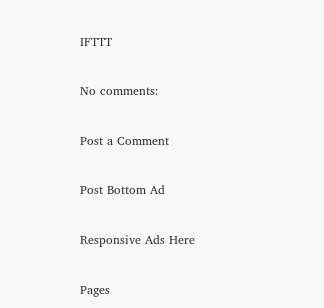IFTTT

No comments:

Post a Comment

Post Bottom Ad

Responsive Ads Here

Pages